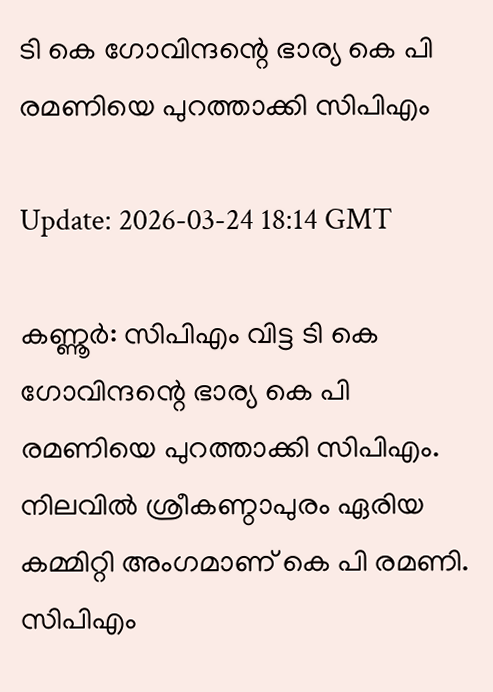ടി കെ ഗോവിന്ദന്റെ ഭാര്യ കെ പി രമണിയെ പുറത്താക്കി സിപിഎം

Update: 2026-03-24 18:14 GMT

കണ്ണൂര്‍: സിപിഎം വിട്ട ടി കെ ഗോവിന്ദന്റെ ഭാര്യ കെ പി രമണിയെ പുറത്താക്കി സിപിഎം. നിലവില്‍ ശ്രീകണ്ഠാപുരം ഏരിയ കമ്മിറ്റി അംഗമാണ് കെ പി രമണി. സിപിഎം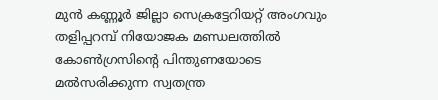മുന്‍ കണ്ണൂര്‍ ജില്ലാ സെക്രട്ടേറിയറ്റ് അംഗവും തളിപ്പറമ്പ് നിയോജക മണ്ഡലത്തില്‍ കോണ്‍ഗ്രസിന്റെ പിന്തുണയോടെ മല്‍സരിക്കുന്ന സ്വതന്ത്ര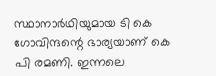സ്ഥാനാര്‍ഥിയുമായ ടി കെ ഗോവിന്ദന്റെ ഭാര്യയാണ് കെ പി രമണി. ഇന്നലെ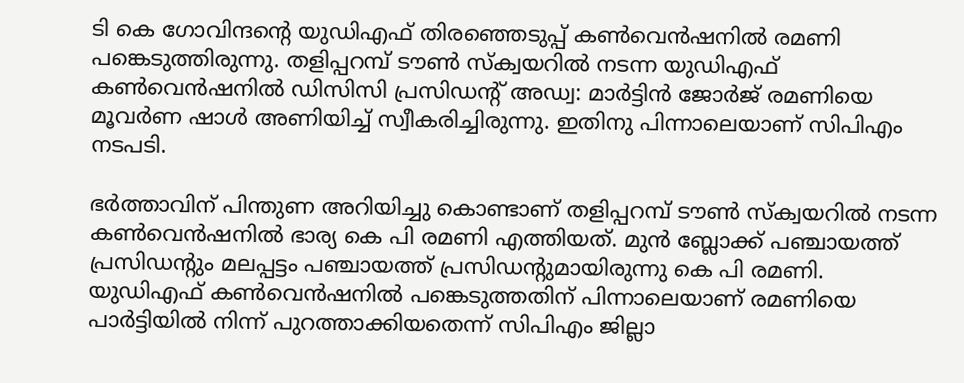ടി കെ ഗോവിന്ദന്റെ യുഡിഎഫ് തിരഞ്ഞെടുപ്പ് കണ്‍വെന്‍ഷനില്‍ രമണി പങ്കെടുത്തിരുന്നു. തളിപ്പറമ്പ് ടൗണ്‍ സ്‌ക്വയറില്‍ നടന്ന യുഡിഎഫ് കണ്‍വെന്‍ഷനില്‍ ഡിസിസി പ്രസിഡന്റ് അഡ്വ: മാര്‍ട്ടിന്‍ ജോര്‍ജ് രമണിയെ മൂവര്‍ണ ഷാള്‍ അണിയിച്ച് സ്വീകരിച്ചിരുന്നു. ഇതിനു പിന്നാലെയാണ് സിപിഎം നടപടി.

ഭര്‍ത്താവിന് പിന്തുണ അറിയിച്ചു കൊണ്ടാണ് തളിപ്പറമ്പ് ടൗണ്‍ സ്‌ക്വയറില്‍ നടന്ന കണ്‍വെന്‍ഷനില്‍ ഭാര്യ കെ പി രമണി എത്തിയത്. മുന്‍ ബ്ലോക്ക് പഞ്ചായത്ത് പ്രസിഡന്റും മലപ്പട്ടം പഞ്ചായത്ത് പ്രസിഡന്റുമായിരുന്നു കെ പി രമണി. യുഡിഎഫ് കണ്‍വെന്‍ഷനില്‍ പങ്കെടുത്തതിന് പിന്നാലെയാണ് രമണിയെ പാര്‍ട്ടിയില്‍ നിന്ന് പുറത്താക്കിയതെന്ന് സിപിഎം ജില്ലാ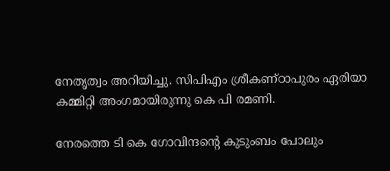നേതൃത്വം അറിയിച്ചു. സിപിഎം ശ്രീകണ്ഠാപുരം ഏരിയാ കമ്മിറ്റി അംഗമായിരുന്നു കെ പി രമണി.

നേരത്തെ ടി കെ ഗോവിന്ദന്റെ കുടുംബം പോലും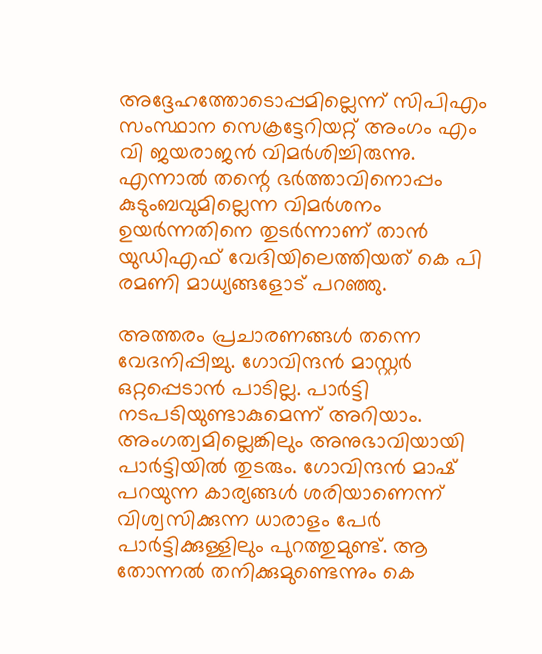അദ്ദേഹത്തോടൊപ്പമില്ലെന്ന് സിപിഎം സംസ്ഥാന സെക്രട്ടേറിയറ്റ് അംഗം എം വി ജയരാജന്‍ വിമര്‍ശിച്ചിരുന്നു. എന്നാല്‍ തന്റെ ഭര്‍ത്താവിനൊപ്പം കുടുംബവുമില്ലെന്ന വിമര്‍ശനം ഉയര്‍ന്നതിനെ തുടര്‍ന്നാണ് താന്‍ യുഡിഎഫ് വേദിയിലെത്തിയത് കെ പി രമണി മാധ്യങ്ങളോട് പറഞ്ഞു.

അത്തരം പ്രചാരണങ്ങള്‍ തന്നെ വേദനിപ്പിച്ചു. ഗോവിന്ദന്‍ മാസ്റ്റര്‍ ഒറ്റപ്പെടാന്‍ പാടില്ല. പാര്‍ട്ടി നടപടിയുണ്ടാകുമെന്ന് അറിയാം. അംഗത്വമില്ലെങ്കിലും അനുഭാവിയായി പാര്‍ട്ടിയില്‍ തുടരും. ഗോവിന്ദന്‍ മാഷ് പറയുന്ന കാര്യങ്ങള്‍ ശരിയാണെന്ന് വിശ്വസിക്കുന്ന ധാരാളം പേര്‍ പാര്‍ട്ടിക്കുള്ളിലും പുറത്തുമുണ്ട്. ആ തോന്നല്‍ തനിക്കുമുണ്ടെന്നും കെ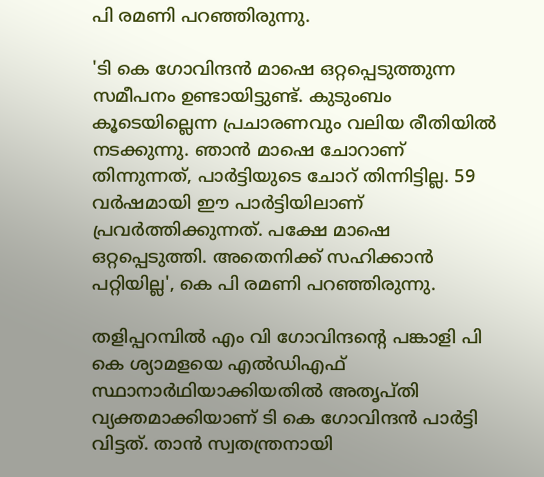പി രമണി പറഞ്ഞിരുന്നു.

'ടി കെ ഗോവിന്ദന്‍ മാഷെ ഒറ്റപ്പെടുത്തുന്ന സമീപനം ഉണ്ടായിട്ടുണ്ട്. കുടുംബം കൂടെയില്ലെന്ന പ്രചാരണവും വലിയ രീതിയില്‍ നടക്കുന്നു. ഞാന്‍ മാഷെ ചോറാണ് തിന്നുന്നത്, പാര്‍ട്ടിയുടെ ചോറ് തിന്നിട്ടില്ല. 59 വര്‍ഷമായി ഈ പാര്‍ട്ടിയിലാണ് പ്രവര്‍ത്തിക്കുന്നത്. പക്ഷേ മാഷെ ഒറ്റപ്പെടുത്തി. അതെനിക്ക് സഹിക്കാന്‍ പറ്റിയില്ല', കെ പി രമണി പറഞ്ഞിരുന്നു.

തളിപ്പറമ്പില്‍ എം വി ഗോവിന്ദന്റെ പങ്കാളി പി കെ ശ്യാമളയെ എല്‍ഡിഎഫ് സ്ഥാനാര്‍ഥിയാക്കിയതില്‍ അതൃപ്തി വ്യക്തമാക്കിയാണ് ടി കെ ഗോവിന്ദന്‍ പാര്‍ട്ടി വിട്ടത്. താന്‍ സ്വതന്ത്രനായി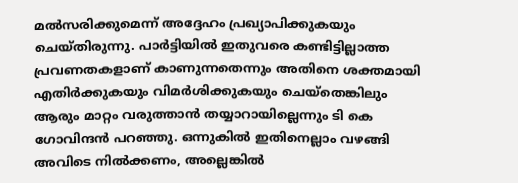മല്‍സരിക്കുമെന്ന് അദ്ദേഹം പ്രഖ്യാപിക്കുകയും ചെയ്തിരുന്നു. പാര്‍ട്ടിയില്‍ ഇതുവരെ കണ്ടിട്ടില്ലാത്ത പ്രവണതകളാണ് കാണുന്നതെന്നും അതിനെ ശക്തമായി എതിര്‍ക്കുകയും വിമര്‍ശിക്കുകയും ചെയ്തെങ്കിലും ആരും മാറ്റം വരുത്താന്‍ തയ്യാറായില്ലെന്നും ടി കെ ഗോവിന്ദന്‍ പറഞ്ഞു. ഒന്നുകില്‍ ഇതിനെല്ലാം വഴങ്ങി അവിടെ നില്‍ക്കണം, അല്ലെങ്കില്‍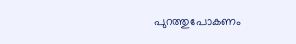പുറത്തുപോകണം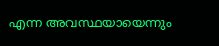എന്ന അവസ്ഥയായെന്നും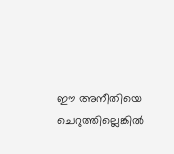ഈ അനീതിയെ ചെറുത്തില്ലെങ്കില്‍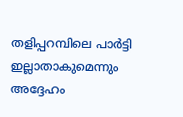തളിപ്പറമ്പിലെ പാര്‍ട്ടി ഇല്ലാതാകുമെന്നും അദ്ദേഹം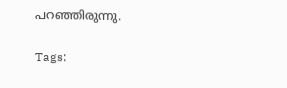പറഞ്ഞിരുന്നു.

Tags: